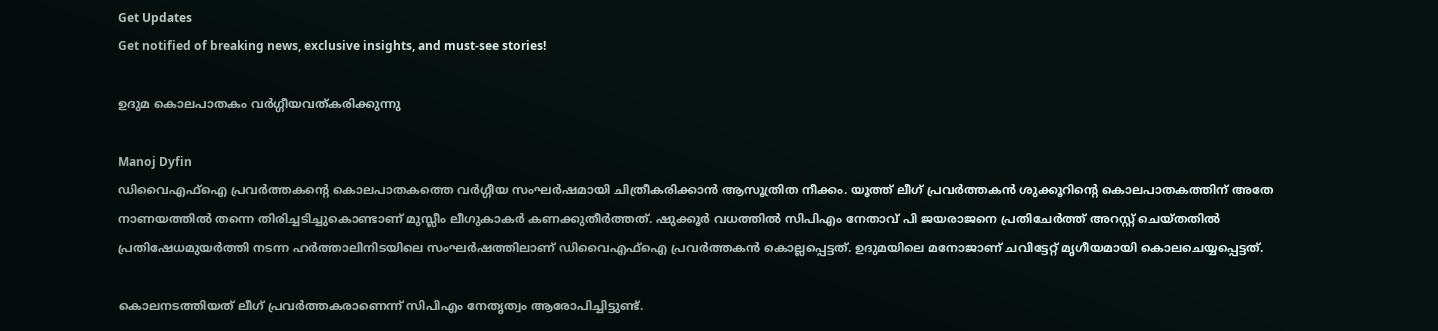Get Updates
Get notified of breaking news, exclusive insights, and must-see stories!

ഉദുമ കൊലപാതകം വര്‍ഗ്ഗീയവത്കരിക്കുന്നു

Manoj Dyfin
ഡിവൈഎഫ്‌ഐ പ്രവര്‍ത്തകന്റെ കൊലപാതകത്തെ വര്‍ഗ്ഗീയ സംഘര്‍ഷമായി ചിത്രീകരിക്കാന്‍ ആസൂത്രിത നീക്കം. യൂത്ത് ലീഗ് പ്രവര്‍ത്തകന്‍ ശുക്കൂറിന്റെ കൊലപാതകത്തിന് അതേ നാണയത്തില്‍ തന്നെ തിരിച്ചടിച്ചുകൊണ്ടാണ് മുസ്ലീം ലീഗുകാകര്‍ കണക്കുതീര്‍ത്തത്. ഷുക്കൂര്‍ വധത്തില്‍ സിപിഎം നേതാവ് പി ജയരാജനെ പ്രതിചേര്‍ത്ത് അറസ്റ്റ് ചെയ്തതില്‍ പ്രതിഷേധമുയര്‍ത്തി നടന്ന ഹര്‍ത്താലിനിടയിലെ സംഘര്‍ഷത്തിലാണ് ഡിവൈഎഫ്‌ഐ പ്രവര്‍ത്തകന്‍ കൊല്ലപ്പെട്ടത്. ഉദുമയിലെ മനോജാണ് ചവിട്ടേറ്റ് മൃഗീയമായി കൊലചെയ്യപ്പെട്ടത്.

കൊലനടത്തിയത് ലീഗ് പ്രവര്‍ത്തകരാണെന്ന് സിപിഎം നേതൃത്വം ആരോപിച്ചിട്ടുണ്ട്.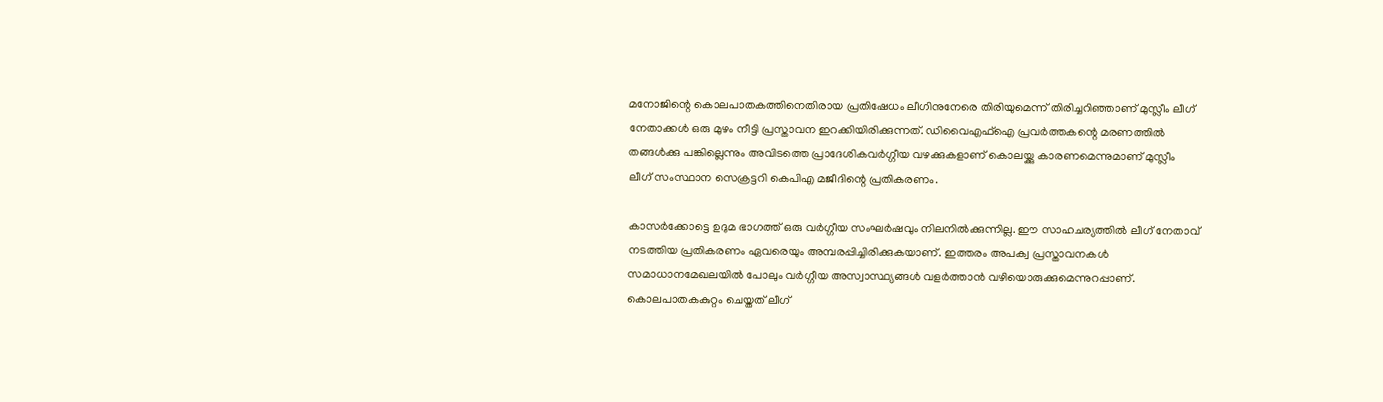മനോജിന്റെ കൊലപാതകത്തിനെതിരായ പ്രതിഷേധം ലീഗിനുനേരെ തിരിയുമെന്ന് തിരിച്ചറിഞ്ഞാണ് മുസ്ലീം ലീഗ് നേതാക്കള്‍ ഒരു മുഴം നീട്ടി പ്രസ്താവന ഇറക്കിയിരിക്കുന്നത്. ഡിവൈഎഫ്‌ഐ പ്രവര്‍ത്തകന്റെ മരണത്തില്‍ തങ്ങള്‍ക്കു പങ്കില്ലെന്നും അവിടത്തെ പ്രാദേശികവര്‍ഗ്ഗീയ വഴക്കുകളാണ് കൊലയ്ക്കു കാരണമെന്നുമാണ് മുസ്ലീം ലീഗ് സംസ്ഥാന സെക്രട്ടറി കെപിഎ മജീദിന്റെ പ്രതികരണം.

കാസര്‍ക്കോട്ടെ ഉദുമ ഭാഗത്ത് ഒരു വര്‍ഗ്ഗീയ സംഘര്‍ഷവും നിലനില്‍ക്കുന്നില്ല. ഈ സാഹചര്യത്തില്‍ ലീഗ് നേതാവ് നടത്തിയ പ്രതികരണം ഏവരെയും അമ്പരപ്പിച്ചിരിക്കുകയാണ്. ഇത്തരം അപക്വ പ്രസ്താവനകള്‍ സമാധാനമേഖലയില്‍ പോലും വര്‍ഗ്ഗീയ അസ്വാസ്ഥ്യങ്ങള്‍ വളര്‍ത്താന്‍ വഴിയൊരുക്കുമെന്നുറപ്പാണ്. കൊലപാതകകുറ്റം ചെയ്തത് ലീഗ്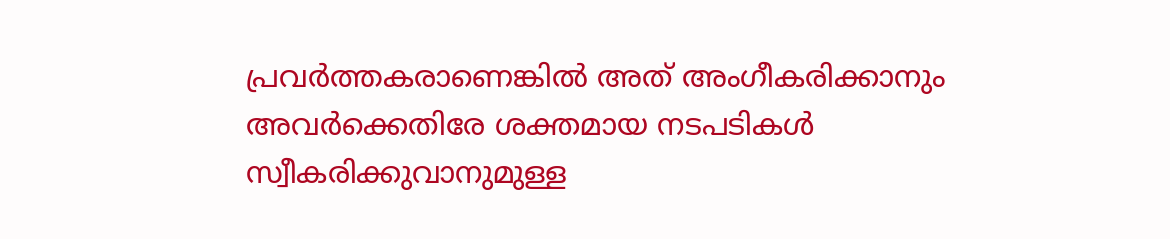പ്രവര്‍ത്തകരാണെങ്കില്‍ അത് അംഗീകരിക്കാനും അവര്‍ക്കെതിരേ ശക്തമായ നടപടികള്‍ സ്വീകരിക്കുവാനുമുള്ള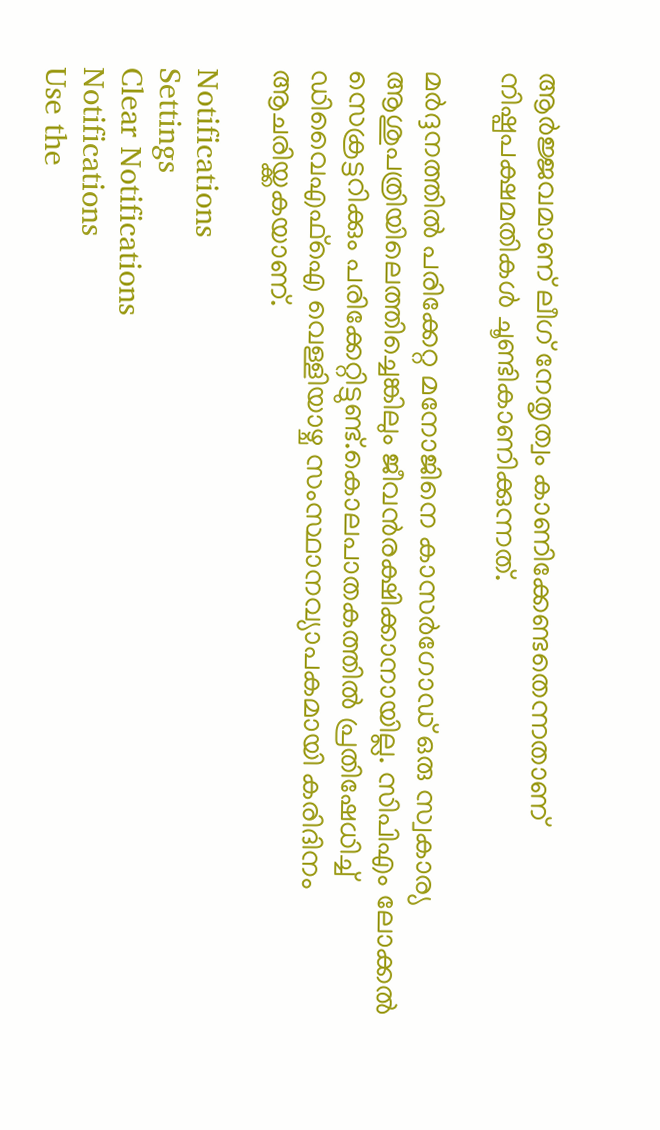ആര്‍ജ്ജവമാണ് ലീഗ് നേതൃത്വം കാണിക്കേണ്ടതെന്നതാണ് നിഷ്പപക്ഷമതികള്‍ ചൂണ്ടികാണിക്കുന്നത്.

മര്‍ദ്ദനത്തില്‍ പരിക്കേറ്റ മനോജിനെ കാസര്‍ഗോഡ് ഒരു സ്വകാര്യ ആശുപത്രിയിലെത്തിച്ചെങ്കിലും ജീവന്‍രക്ഷിക്കാനായില്ല. സിപിഎം ലോക്കല്‍ സെക്രട്ടറിക്കും പരിക്കേറ്റിട്ടുണ്ട്.കൊലപാതകത്തില്‍ പ്രതിഷേധിച്ച് ഡിവൈഎഫ്‌ഐ വെള്ളിയാഴ്ച സംസ്ഥാനവ്യാപകമായി കരിദിനം ആചരിയ്ക്കകയാണ്.

Notifications
Settings
Clear Notifications
Notifications
Use the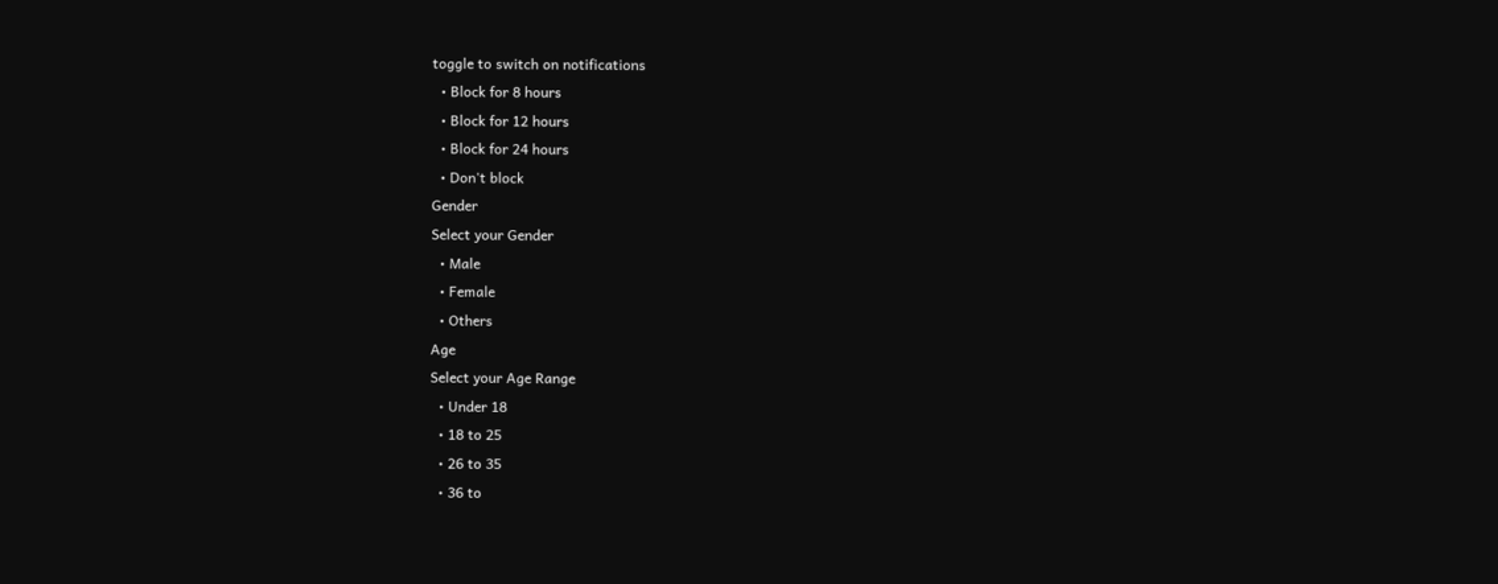toggle to switch on notifications
  • Block for 8 hours
  • Block for 12 hours
  • Block for 24 hours
  • Don't block
Gender
Select your Gender
  • Male
  • Female
  • Others
Age
Select your Age Range
  • Under 18
  • 18 to 25
  • 26 to 35
  • 36 to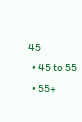45
  • 45 to 55
  • 55+